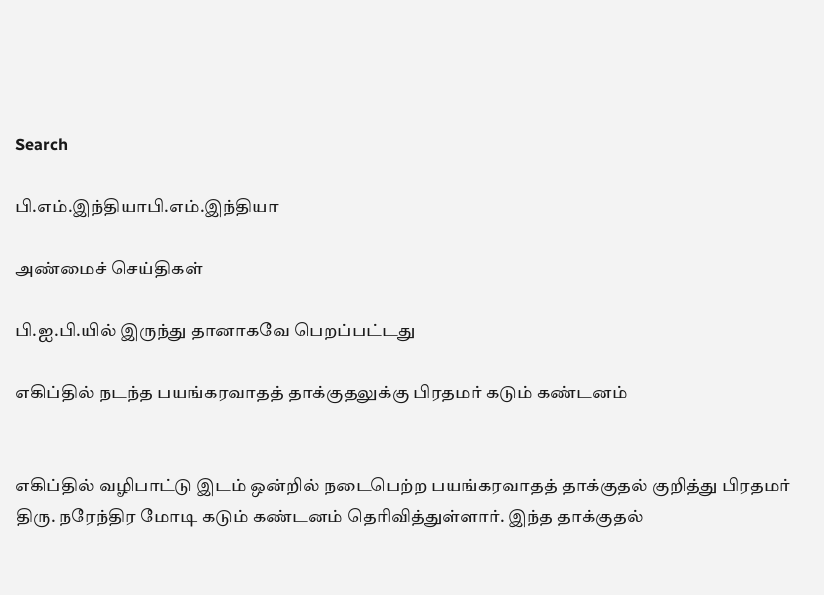Search

பி.எம்.இந்தியாபி.எம்.இந்தியா

அண்மைச் செய்திகள்

பி.ஐ.பி.யில் இருந்து தானாகவே பெறப்பட்டது

எகிப்தில் நடந்த பயங்கரவாதத் தாக்குதலுக்கு பிரதமர் கடும் கண்டனம்


எகிப்தில் வழிபாட்டு இடம் ஒன்றில் நடைபெற்ற பயங்கரவாதத் தாக்குதல் குறித்து பிரதமர் திரு. நரேந்திர மோடி கடும் கண்டனம் தெரிவித்துள்ளார். இந்த தாக்குதல்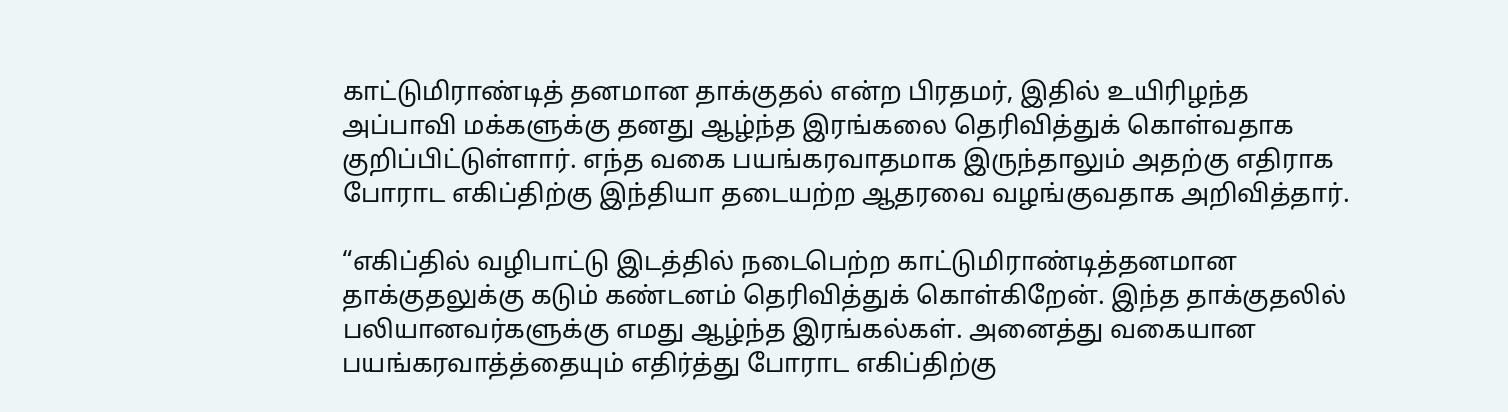காட்டுமிராண்டித் தனமான தாக்குதல் என்ற பிரதமர், இதில் உயிரிழந்த அப்பாவி மக்களுக்கு தனது ஆழ்ந்த இரங்கலை தெரிவித்துக் கொள்வதாக குறிப்பிட்டுள்ளார். எந்த வகை பயங்கரவாதமாக இருந்தாலும் அதற்கு எதிராக போராட எகிப்திற்கு இந்தியா தடையற்ற ஆதரவை வழங்குவதாக அறிவித்தார்.

“எகிப்தில் வழிபாட்டு இடத்தில் நடைபெற்ற காட்டுமிராண்டித்தனமான தாக்குதலுக்கு கடும் கண்டனம் தெரிவித்துக் கொள்கிறேன். இந்த தாக்குதலில் பலியானவர்களுக்கு எமது ஆழ்ந்த இரங்கல்கள். அனைத்து வகையான பயங்கரவாத்த்தையும் எதிர்த்து போராட எகிப்திற்கு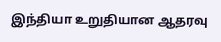இந்தியா உறுதியான ஆதரவு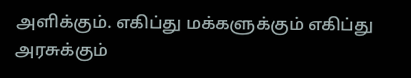அளிக்கும். எகிப்து மக்களுக்கும் எகிப்து அரசுக்கும்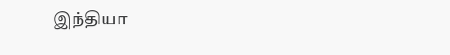இந்தியா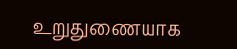உறுதுணையாக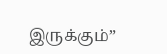இருக்கும்”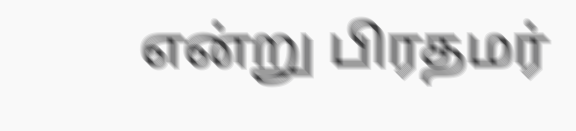என்று பிரதமர்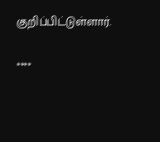குறிப்பிட்டுள்ளார்.

****